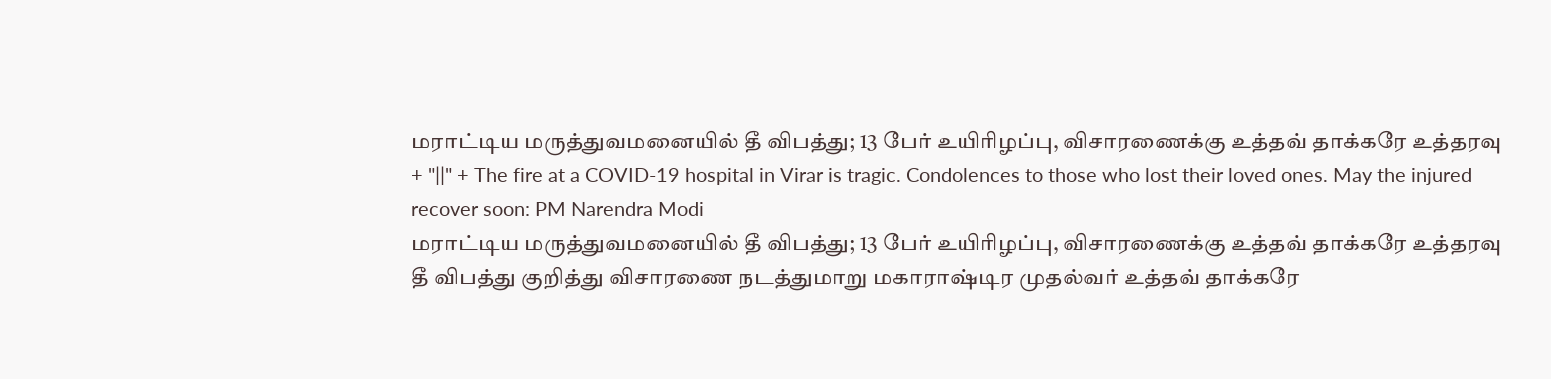மராட்டிய மருத்துவமனையில் தீ விபத்து; 13 பேர் உயிரிழப்பு, விசாரணைக்கு உத்தவ் தாக்கரே உத்தரவு + "||" + The fire at a COVID-19 hospital in Virar is tragic. Condolences to those who lost their loved ones. May the injured recover soon: PM Narendra Modi
மராட்டிய மருத்துவமனையில் தீ விபத்து; 13 பேர் உயிரிழப்பு, விசாரணைக்கு உத்தவ் தாக்கரே உத்தரவு
தீ விபத்து குறித்து விசாரணை நடத்துமாறு மகாராஷ்டிர முதல்வர் உத்தவ் தாக்கரே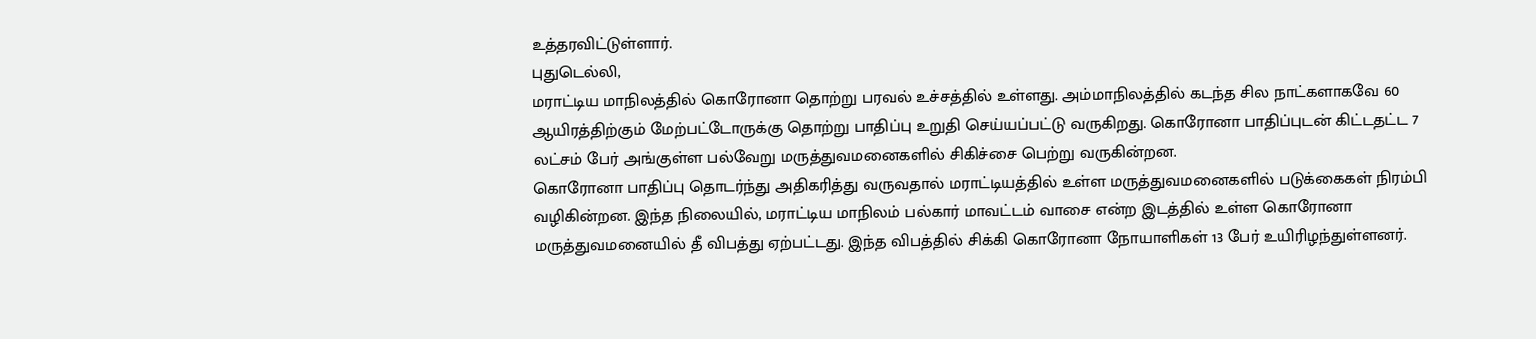உத்தரவிட்டுள்ளார்.
புதுடெல்லி,
மராட்டிய மாநிலத்தில் கொரோனா தொற்று பரவல் உச்சத்தில் உள்ளது. அம்மாநிலத்தில் கடந்த சில நாட்களாகவே 60 ஆயிரத்திற்கும் மேற்பட்டோருக்கு தொற்று பாதிப்பு உறுதி செய்யப்பட்டு வருகிறது. கொரோனா பாதிப்புடன் கிட்டதட்ட 7 லட்சம் பேர் அங்குள்ள பல்வேறு மருத்துவமனைகளில் சிகிச்சை பெற்று வருகின்றன.
கொரோனா பாதிப்பு தொடர்ந்து அதிகரித்து வருவதால் மராட்டியத்தில் உள்ள மருத்துவமனைகளில் படுக்கைகள் நிரம்பி வழிகின்றன. இந்த நிலையில், மராட்டிய மாநிலம் பல்கார் மாவட்டம் வாசை என்ற இடத்தில் உள்ள கொரோனா மருத்துவமனையில் தீ விபத்து ஏற்பட்டது. இந்த விபத்தில் சிக்கி கொரோனா நோயாளிகள் 13 பேர் உயிரிழந்துள்ளனர்.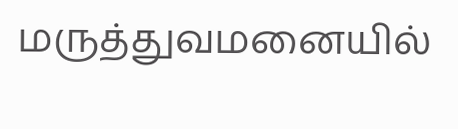மருத்துவமனையில்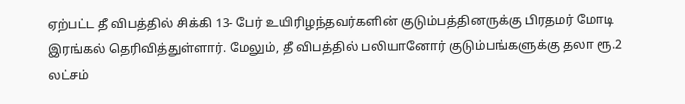ஏற்பட்ட தீ விபத்தில் சிக்கி 13- பேர் உயிரிழந்தவர்களின் குடும்பத்தினருக்கு பிரதமர் மோடி இரங்கல் தெரிவித்துள்ளார். மேலும், தீ விபத்தில் பலியானோர் குடும்பங்களுக்கு தலா ரூ.2 லட்சம்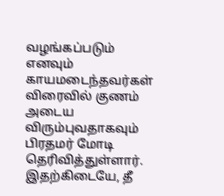வழங்கப்படும் எனவும் காயமடைந்தவர்கள் விரைவில் குணம் அடைய விரும்புவதாகவும் பிரதமர் மோடி தெரிவித்துள்ளார்.
இதற்கிடையே, தீ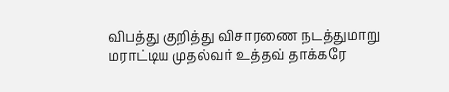விபத்து குறித்து விசாரணை நடத்துமாறு மராட்டிய முதல்வர் உத்தவ் தாக்கரே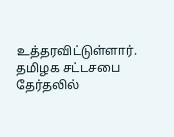உத்தரவிட்டுள்ளார்.
தமிழக சட்டசபை தேர்தலில்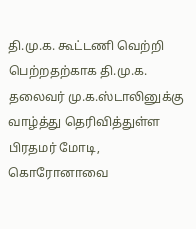தி.மு.க. கூட்டணி வெற்றி பெற்றதற்காக தி.மு.க. தலைவர் மு.க.ஸ்டாலினுக்கு வாழ்த்து தெரிவித்துள்ள பிரதமர் மோடி, கொரோனாவை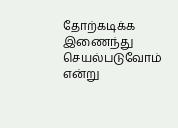தோற்கடிக்க இணைந்து செயல்படுவோம் என்று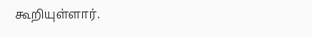கூறியுள்ளார்.